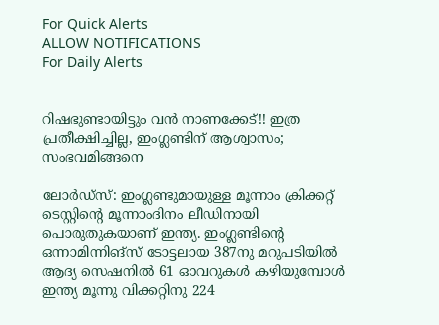For Quick Alerts
ALLOW NOTIFICATIONS
For Daily Alerts


റിഷഭുണ്ടായിട്ടും വന്‍ നാണക്കേട്!! ഇത്ര പ്രതീക്ഷിച്ചില്ല, ഇംഗ്ലണ്ടിന് ആശ്വാസം; സംഭവമിങ്ങനെ

ലോര്‍ഡ്‌സ്: ഇംഗ്ലണ്ടുമായുള്ള മൂന്നാം ക്രിക്കറ്റ് ടെസ്റ്റിന്റെ മൂന്നാംദിനം ലീഡിനായി പൊരുതുകയാണ് ഇന്ത്യ. ഇംഗ്ലണ്ടിന്റെ ഒന്നാമിന്നിങ്‌സ് ടോട്ടലായ 387നു മറുപടിയില്‍ ആദ്യ സെഷനില്‍ 61 ഓവറുകള്‍ കഴിയുമ്പോള്‍ ഇന്ത്യ മൂന്നു വിക്കറ്റിനു 224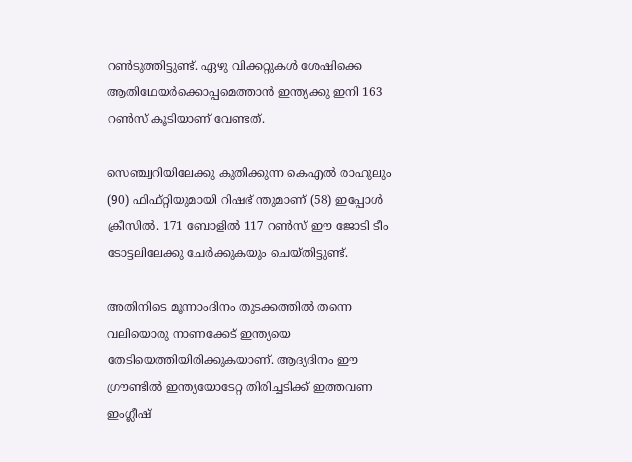റണ്‍ടുത്തിട്ടുണ്ട്. ഏഴു വിക്കറ്റുകള്‍ ശേഷിക്കെ ആതിഥേയര്‍ക്കൊപ്പമെത്താന്‍ ഇന്ത്യക്കു ഇനി 163 റണ്‍സ് കൂടിയാണ് വേണ്ടത്.

സെഞ്ച്വറിയിലേക്കു കുതിക്കുന്ന കെഎല്‍ രാഹുലും (90) ഫിഫ്റ്റിയുമായി റിഷഭ് ന്തുമാണ് (58) ഇപ്പോള്‍ ക്രീസില്‍. 171 ബോളില്‍ 117 റണ്‍സ് ഈ ജോടി ടീം ടോട്ടലിലേക്കു ചേര്‍ക്കുകയും ചെയ്തിട്ടുണ്ട്.

അതിനിടെ മൂന്നാംദിനം തുടക്കത്തില്‍ തന്നെ വലിയൊരു നാണക്കേട് ഇന്ത്യയെ തേടിയെത്തിയിരിക്കുകയാണ്. ആദ്യദിനം ഈ ഗ്രൗണ്ടില്‍ ഇന്ത്യയോടേറ്റ തിരിച്ചടിക്ക് ഇത്തവണ ഇംഗ്ലീഷ്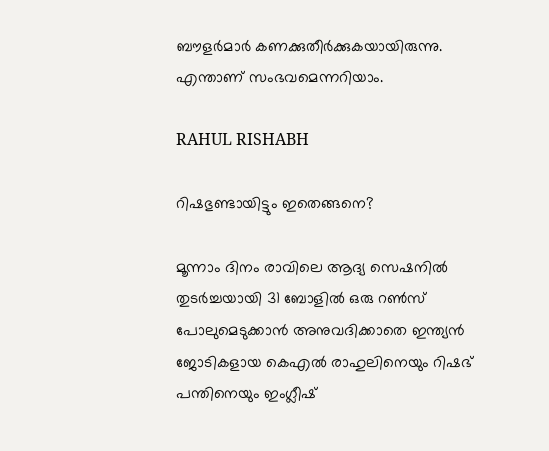ബൗളര്‍മാര്‍ കണക്കുതീര്‍ക്കുകയായിരുന്നു. എന്താണ് സംഭവമെന്നറിയാം.

RAHUL RISHABH

റിഷഭുണ്ടായിട്ടും ഇതെങ്ങനെ?

മൂന്നാം ദിനം രാവിലെ ആദ്യ സെഷനില്‍ തുടര്‍ച്ചയായി 31 ബോളില്‍ ഒരു റണ്‍സ് പോലുമെടുക്കാന്‍ അനുവദിക്കാതെ ഇന്ത്യന്‍ ജോടികളായ കെഎല്‍ രാഹുലിനെയും റിഷഭ് പന്തിനെയും ഇംഗ്ലീഷ്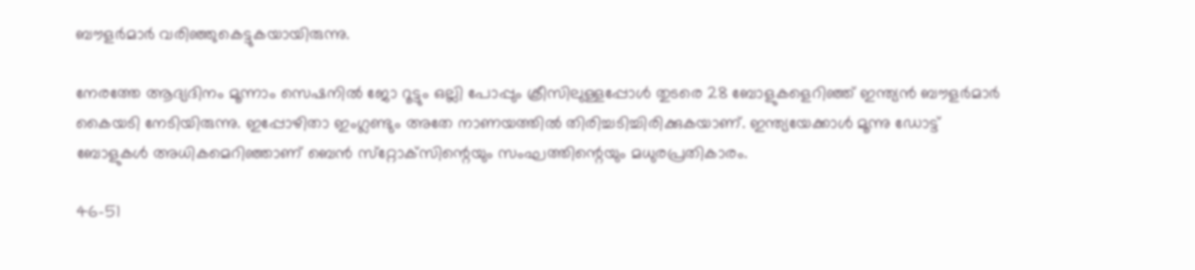ബൗളര്‍മാര്‍ വരിഞ്ഞുകെട്ടുകയായിരുന്നു.

നേരത്തേ ആദ്യദിനം മൂന്നാം സെഷനില്‍ ജോ റൂട്ടും ഒല്ലി പോപ്പും ക്രീസിലുള്ളപ്പോള്‍ തുടരെ 28 ബോളുകളെറിഞ്ഞ് ഇന്ത്യന്‍ ബൗളര്‍മാര്‍ കൈയടി നേടിയിരുന്നു. ഇപ്പോഴിതാ ഇംഗ്ലണ്ടും അതേ നാണയത്തില്‍ തിരിച്ചടിച്ചിരിക്കുകയാണ്. ഇന്ത്യയേക്കാള്‍ മൂന്നു ഡോട്ട് ബോളുകള്‍ അധികമെറിഞ്ഞാണ് ബെന്‍ സ്‌റ്റോക്‌സിന്റെയും സംഘത്തിന്റെയും മധുരപ്രതികാരം.

46-51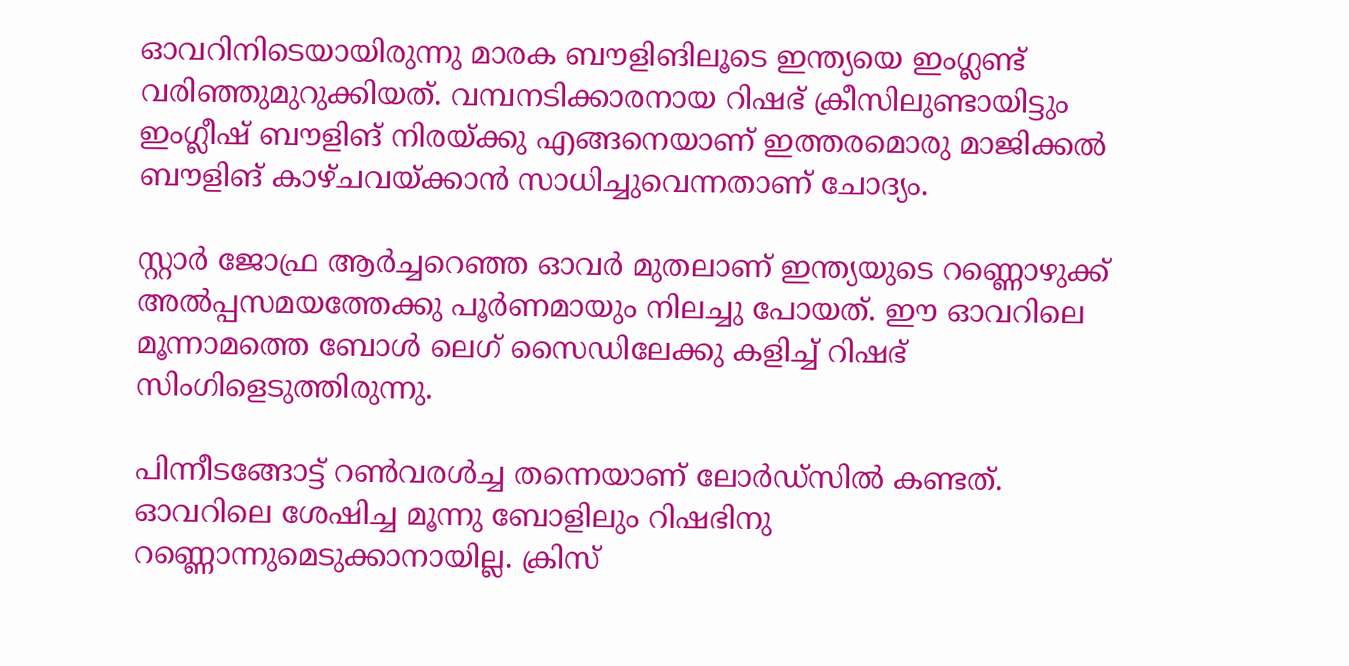ഓവറിനിടെയായിരുന്നു മാരക ബൗളിങിലൂടെ ഇന്ത്യയെ ഇംഗ്ലണ്ട് വരിഞ്ഞുമുറുക്കിയത്. വമ്പനടിക്കാരനായ റിഷഭ് ക്രീസിലുണ്ടായിട്ടും ഇംഗ്ലീഷ് ബൗളിങ് നിരയ്ക്കു എങ്ങനെയാണ് ഇത്തരമൊരു മാജിക്കല്‍ ബൗളിങ് കാഴ്ചവയ്ക്കാന്‍ സാധിച്ചുവെന്നതാണ് ചോദ്യം.

സ്റ്റാര്‍ ജോഫ്ര ആര്‍ച്ചറെഞ്ഞ ഓവര്‍ മുതലാണ് ഇന്ത്യയുടെ റണ്ണൊഴുക്ക് അല്‍പ്പസമയത്തേക്കു പൂര്‍ണമായും നിലച്ചു പോയത്. ഈ ഓവറിലെ മൂന്നാമത്തെ ബോള്‍ ലെഗ് സൈഡിലേക്കു കളിച്ച് റിഷഭ് സിംഗിളെടുത്തിരുന്നു.

പിന്നീടങ്ങോട്ട് റണ്‍വരള്‍ച്ച തന്നെയാണ് ലോര്‍ഡ്‌സില്‍ കണ്ടത്. ഓവറിലെ ശേഷിച്ച മൂന്നു ബോളിലും റിഷഭിനു റണ്ണൊന്നുമെടുക്കാനായില്ല. ക്രിസ്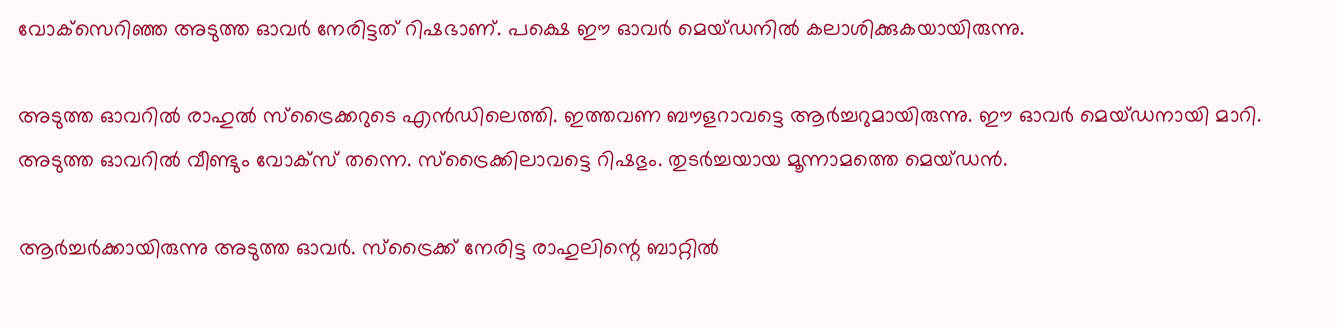വോക്‌സെറിഞ്ഞ അടുത്ത ഓവര്‍ നേരിട്ടത് റിഷഭാണ്. പക്ഷെ ഈ ഓവര്‍ മെയ്ഡനില്‍ കലാശിക്കുകയായിരുന്നു.

അടുത്ത ഓവറില്‍ രാഹുല്‍ സ്‌ട്രൈക്കറുടെ എന്‍ഡിലെത്തി. ഇത്തവണ ബൗളറാവട്ടെ ആര്‍ച്ചറുമായിരുന്നു. ഈ ഓവര്‍ മെയ്ഡനായി മാറി. അടുത്ത ഓവറില്‍ വീണ്ടും വോക്‌സ് തന്നെ. സ്‌ട്രൈക്കിലാവട്ടെ റിഷഭും. തുടര്‍ച്ചയായ മൂന്നാമത്തെ മെയ്ഡന്‍.

ആര്‍ച്ചര്‍ക്കായിരുന്നു അടുത്ത ഓവര്‍. സ്‌ട്രൈക്ക് നേരിട്ട രാഹുലിന്റെ ബാറ്റില്‍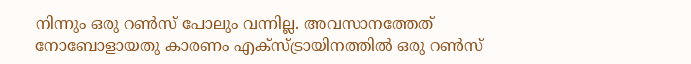നിന്നും ഒരു റണ്‍സ് പോലും വന്നില്ല. അവസാനത്തേത് നോബോളായതു കാരണം എക്‌സ്ട്രായിനത്തില്‍ ഒരു റണ്‍സ്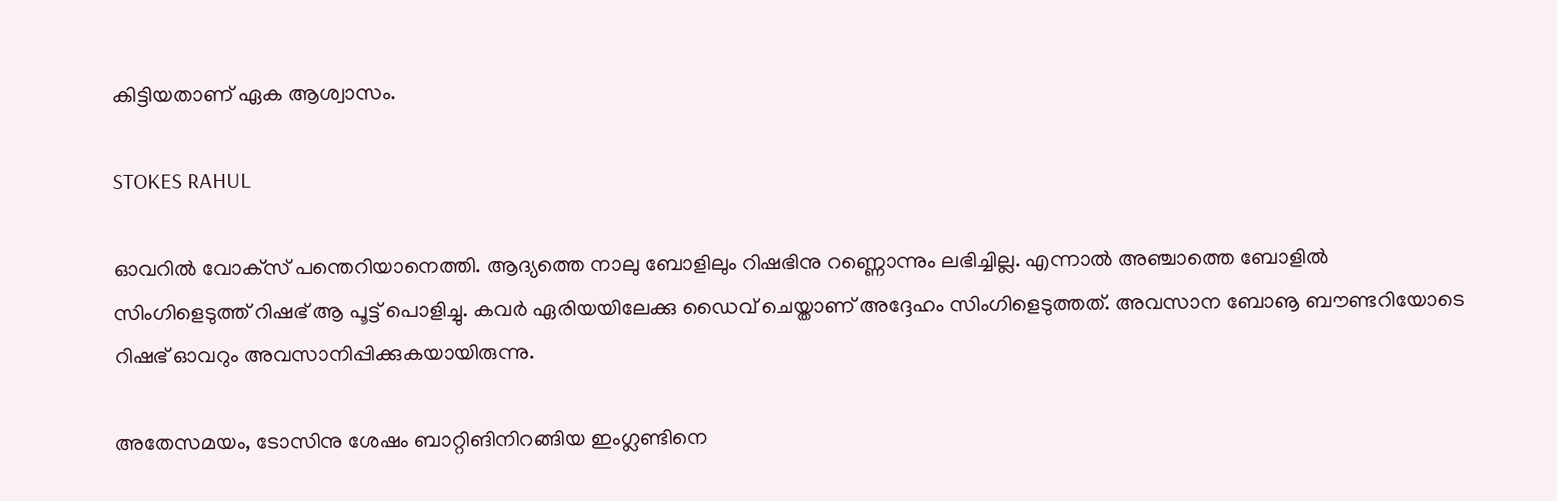കിട്ടിയതാണ് ഏക ആശ്വാസം.

STOKES RAHUL

ഓവറില്‍ വോക്‌സ് പന്തെറിയാനെത്തി. ആദ്യത്തെ നാലു ബോളിലും റിഷഭിനു റണ്ണൊന്നും ലഭിച്ചില്ല. എന്നാല്‍ അഞ്ചാത്തെ ബോളില്‍ സിംഗിളെടുത്ത് റിഷഭ് ആ പൂട്ട് പൊളിച്ചു. കവര്‍ ഏരിയയിലേക്കു ഡൈവ് ചെയ്താണ് അദ്ദേഹം സിംഗിളെടുത്തത്. അവസാന ബോൡ ബൗണ്ടറിയോടെ റിഷഭ് ഓവറും അവസാനിപ്പിക്കുകയായിരുന്നു.

അതേസമയം, ടോസിനു ശേഷം ബാറ്റിങിനിറങ്ങിയ ഇംഗ്ലണ്ടിനെ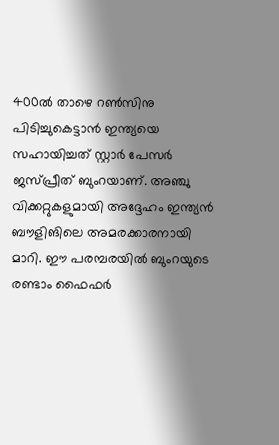400ല്‍ താഴെ റണ്‍സിനു പിടിച്ചുകെട്ടാന്‍ ഇന്ത്യയെ സഹായിച്ചത് സ്റ്റാര്‍ പേസര്‍ ജസ്പ്രീത് ബുംറയാണ്. അഞ്ചു വിക്കറ്റുകളുമായി അദ്ദേഹം ഇന്ത്യന്‍ ബൗളിങിലെ അമരക്കാരനായി മാറി. ഈ പരമ്പരയില്‍ ബുംറയുടെ രണ്ടാം ഫൈഫര്‍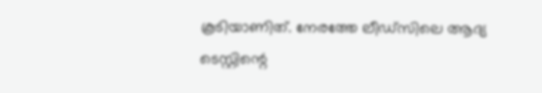കൂടിയാണിത്. നേരത്തേ ലീഡ്‌സിലെ ആദ്യ ടെസ്റ്റിന്റെ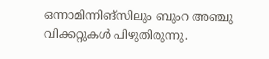ഒന്നാമിന്നിങ്‌സിലും ബുംറ അഞ്ചു വിക്കറ്റുകള്‍ പിഴുതിരുന്നു.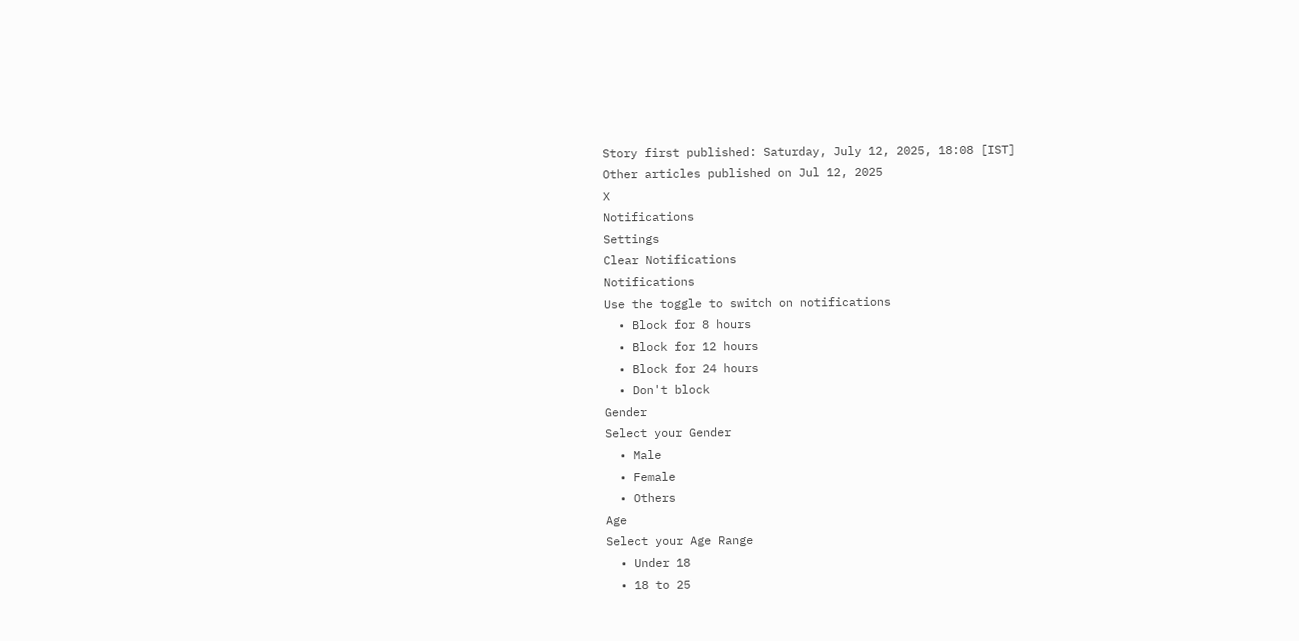Story first published: Saturday, July 12, 2025, 18:08 [IST]
Other articles published on Jul 12, 2025
X
Notifications
Settings
Clear Notifications
Notifications
Use the toggle to switch on notifications
  • Block for 8 hours
  • Block for 12 hours
  • Block for 24 hours
  • Don't block
Gender
Select your Gender
  • Male
  • Female
  • Others
Age
Select your Age Range
  • Under 18
  • 18 to 25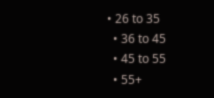• 26 to 35
  • 36 to 45
  • 45 to 55
  • 55+